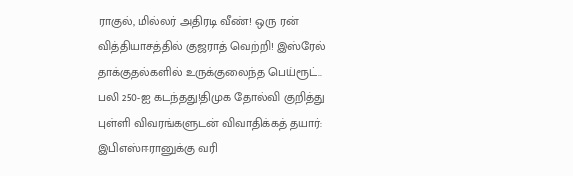ராகுல், மில்லர் அதிரடி வீண்! ஒரு ரன் வித்தியாசத்தில் குஜராத் வெற்றி! இஸ்ரேல் தாக்குதல்களில் உருக்குலைந்த பெய்ரூட்.. பலி 250-ஐ கடந்தது!திமுக தோல்வி குறித்து புள்ளி விவரங்களுடன் விவாதிக்கத் தயார்: இபிஎஸ்ஈரானுக்கு வரி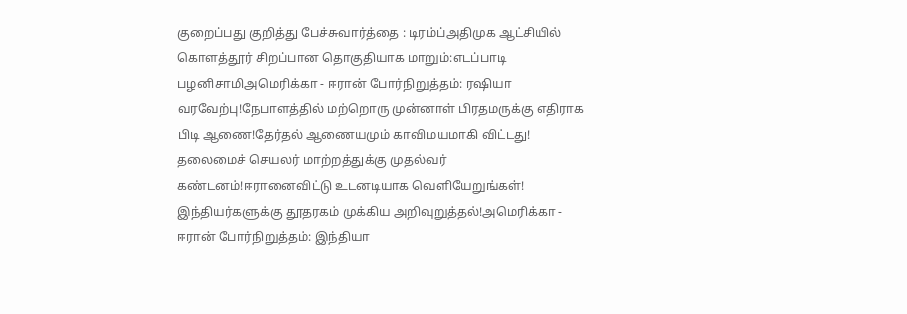குறைப்பது குறித்து பேச்சுவார்த்தை : டிரம்ப்அதிமுக ஆட்சியில் கொளத்தூர் சிறப்பான தொகுதியாக மாறும்:எடப்பாடி பழனிசாமிஅமெரிக்கா - ஈரான் போர்நிறுத்தம்: ரஷியா வரவேற்பு!நேபாளத்தில் மற்றொரு முன்னாள் பிரதமருக்கு எதிராக பிடி ஆணை!தேர்தல் ஆணையமும் காவிமயமாகி விட்டது! தலைமைச் செயலர் மாற்றத்துக்கு முதல்வர் கண்டனம்!ஈரானைவிட்டு உடனடியாக வெளியேறுங்கள்! இந்தியர்களுக்கு தூதரகம் முக்கிய அறிவுறுத்தல்!அமெரிக்கா - ஈரான் போர்நிறுத்தம்: இந்தியா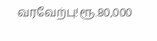வரவேற்பு!ரூ.80,000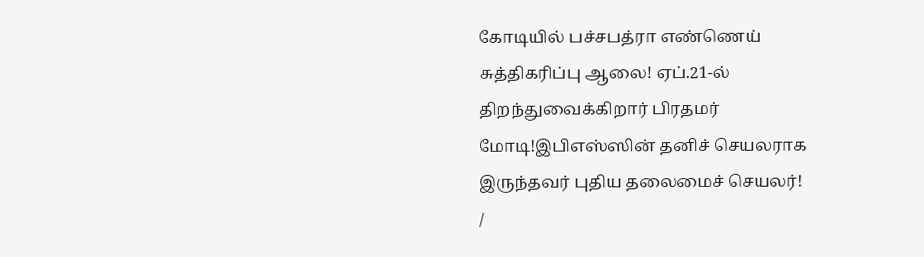கோடியில் பச்சபத்ரா எண்ணெய் சுத்திகரிப்பு ஆலை! ஏப்.21-ல் திறந்துவைக்கிறார் பிரதமர் மோடி!இபிஎஸ்ஸின் தனிச் செயலராக இருந்தவர் புதிய தலைமைச் செயலர்!
/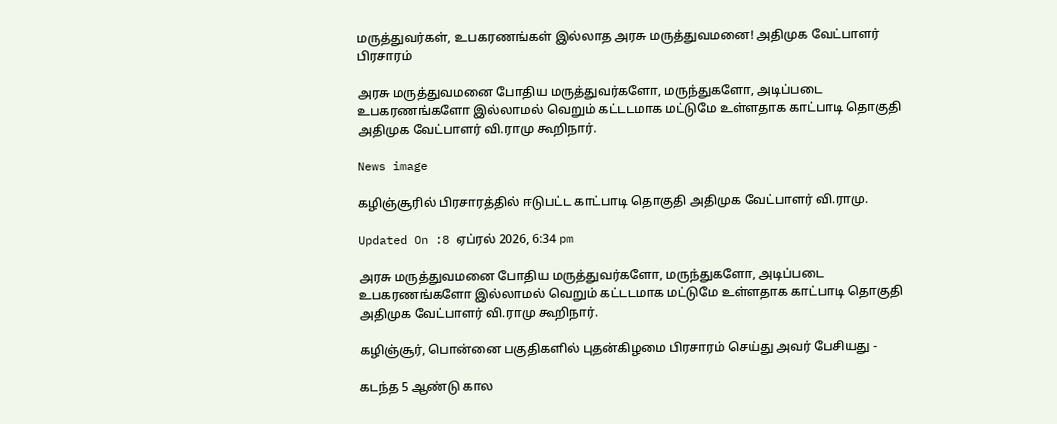மருத்துவர்கள், உபகரணங்கள் இல்லாத அரசு மருத்துவமனை! அதிமுக வேட்பாளர் பிரசாரம்

அரசு மருத்துவமனை போதிய மருத்துவர்களோ, மருந்துகளோ, அடிப்படை உபகரணங்களோ இல்லாமல் வெறும் கட்டடமாக மட்டுமே உள்ளதாக காட்பாடி தொகுதி அதிமுக வேட்பாளர் வி.ராமு கூறிநார்.

News image

கழிஞ்சூரில் பிரசாரத்தில் ஈடுபட்ட காட்பாடி தொகுதி அதிமுக வேட்பாளர் வி.ராமு.

Updated On :8 ஏப்ரல் 2026, 6:34 pm

அரசு மருத்துவமனை போதிய மருத்துவர்களோ, மருந்துகளோ, அடிப்படை உபகரணங்களோ இல்லாமல் வெறும் கட்டடமாக மட்டுமே உள்ளதாக காட்பாடி தொகுதி அதிமுக வேட்பாளர் வி.ராமு கூறிநார்.

கழிஞ்சூர், பொன்னை பகுதிகளில் புதன்கிழமை பிரசாரம் செய்து அவர் பேசியது -

கடந்த 5 ஆண்டு கால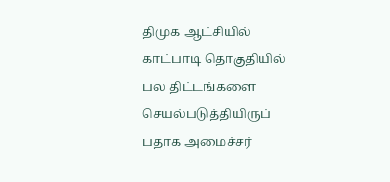திமுக ஆட்சியில் காட்பாடி தொகுதியில் பல திட்டங்களை செயல்படுத்தியிருப் பதாக அமைச்சர்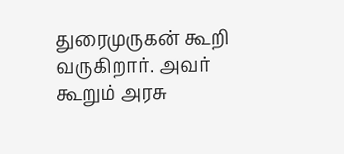துரைமுருகன் கூறி வருகிறார். அவர் கூறும் அரசு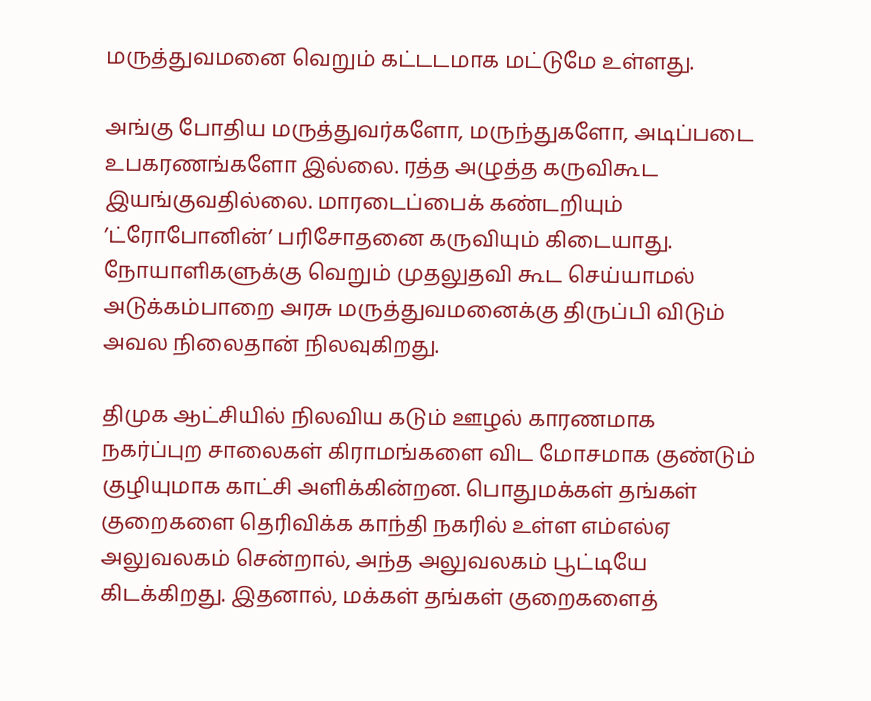மருத்துவமனை வெறும் கட்டடமாக மட்டுமே உள்ளது.

அங்கு போதிய மருத்துவர்களோ, மருந்துகளோ, அடிப்படை உபகரணங்களோ இல்லை. ரத்த அழுத்த கருவிகூட இயங்குவதில்லை. மாரடைப்பைக் கண்டறியும் ’ட்ரோபோனின்’ பரிசோதனை கருவியும் கிடையாது. நோயாளிகளுக்கு வெறும் முதலுதவி கூட செய்யாமல் அடுக்கம்பாறை அரசு மருத்துவமனைக்கு திருப்பி விடும் அவல நிலைதான் நிலவுகிறது.

திமுக ஆட்சியில் நிலவிய கடும் ஊழல் காரணமாக நகர்ப்புற சாலைகள் கிராமங்களை விட மோசமாக குண்டும் குழியுமாக காட்சி அளிக்கின்றன. பொதுமக்கள் தங்கள் குறைகளை தெரிவிக்க காந்தி நகரில் உள்ள எம்எல்ஏ அலுவலகம் சென்றால், அந்த அலுவலகம் பூட்டியே கிடக்கிறது. இதனால், மக்கள் தங்கள் குறைகளைத்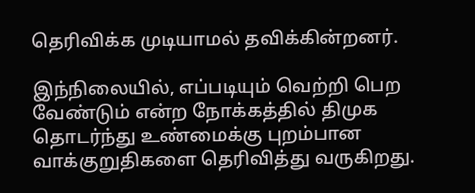தெரிவிக்க முடியாமல் தவிக்கின்றனர்.

இந்நிலையில், எப்படியும் வெற்றி பெற வேண்டும் என்ற நோக்கத்தில் திமுக தொடர்ந்து உண்மைக்கு புறம்பான வாக்குறுதிகளை தெரிவித்து வருகிறது.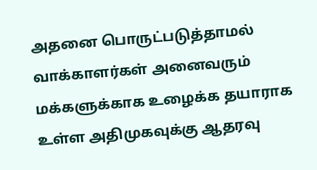அதனை பொருட்படுத்தாமல் வாக்காளர்கள் அனைவரும் மக்களுக்காக உழைக்க தயாராக உள்ள அதிமுகவுக்கு ஆதரவு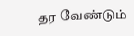தர வேண்டும்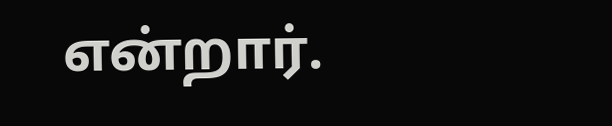என்றார்.